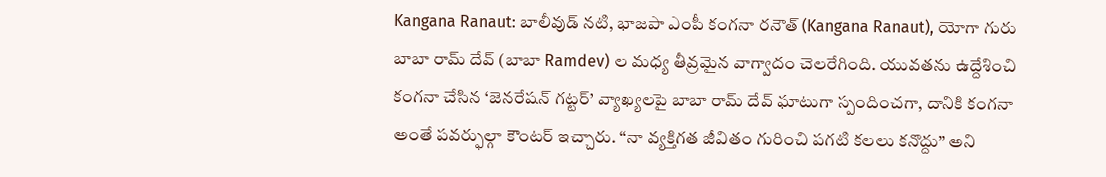Kangana Ranaut: బాలీవుడ్ నటి, భాజపా ఎంపీ కంగనా రనౌత్ (Kangana Ranaut), యోగా గురు బాబా రామ్ దేవ్ (బాబా Ramdev) ల మధ్య తీవ్రమైన వాగ్వాదం చెలరేగింది. యువతను ఉద్దేశించి కంగనా చేసిన ‘జెనరేషన్ గట్టర్’ వ్యాఖ్యలపై బాబా రామ్ దేవ్ ఘాటుగా స్పందించగా, దానికి కంగనా అంతే పవర్ఫుల్గా కౌంటర్ ఇచ్చారు. “నా వ్యక్తిగత జీవితం గురించి పగటి కలలు కనొద్దు” అని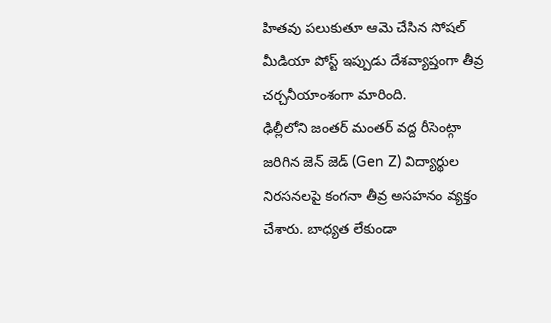హితవు పలుకుతూ ఆమె చేసిన సోషల్ మీడియా పోస్ట్ ఇప్పుడు దేశవ్యాప్తంగా తీవ్ర చర్చనీయాంశంగా మారింది.
ఢిల్లీలోని జంతర్ మంతర్ వద్ద రీసెంట్గా జరిగిన జెన్ జెడ్ (Gen Z) విద్యార్థుల నిరసనలపై కంగనా తీవ్ర అసహనం వ్యక్తం చేశారు. బాధ్యత లేకుండా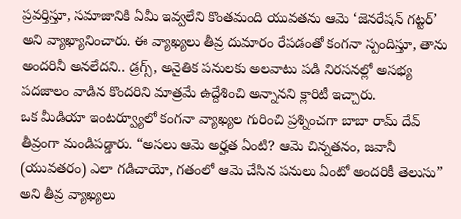ప్రవర్తిస్తూ, సమాజానికి ఏమీ ఇవ్వలేని కొంతమంది యువతను ఆమె ‘జెనరేషన్ గట్టర్’ అని వ్యాఖ్యానించారు. ఈ వ్యాఖ్యలు తీవ్ర దుమారం రేపడంతో కంగనా స్పందిస్తూ, తాను అందరినీ అనలేదని.. డ్రగ్స్, అనైతిక పనులకు అలవాటు పడి నిరసనల్లో అసభ్య పదజాలం వాడిన కొందరిని మాత్రమే ఉద్దేశించి అన్నానని క్లారిటీ ఇచ్చారు.
ఒక మీడియా ఇంటర్వ్యూలో కంగనా వ్యాఖ్యల గురించి ప్రశ్నించగా బాబా రామ్ దేవ్ తీవ్రంగా మండిపడ్డారు. “అసలు ఆమె అర్హత ఏంటి? ఆమె చిన్నతనం, జవానీ (యువతరం) ఎలా గడిచాయో, గతంలో ఆమె చేసిన పనులు ఏంటో అందరికీ తెలుసు” అని తీవ్ర వ్యాఖ్యలు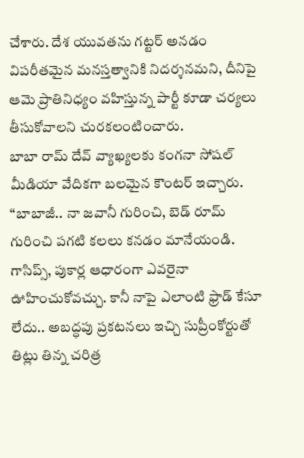చేశారు. దేశ యువతను గట్టర్ అనడం విపరీతమైన మనస్తత్వానికి నిదర్శనమని, దీనిపై ఆమె ప్రాతినిధ్యం వహిస్తున్న పార్టీ కూడా చర్యలు తీసుకోవాలని చురకలంటించారు.
బాబా రామ్ దేవ్ వ్యాఖ్యలకు కంగనా సోషల్ మీడియా వేదికగా బలమైన కౌంటర్ ఇచ్చారు. “బాబాజీ.. నా జవానీ గురించి, బెడ్ రూమ్ గురించి పగటి కలలు కనడం మానేయండి. గాసిప్స్, పుకార్ల ఆధారంగా ఎవరైనా ఊహించుకోవచ్చు. కానీ నాపై ఎలాంటి ఫ్రాడ్ కేసూ లేదు.. అబద్ధపు ప్రకటనలు ఇచ్చి సుప్రీంకోర్టుతో తిట్లు తిన్న చరిత్ర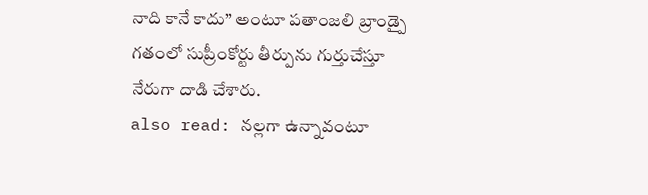నాది కానే కాదు” అంటూ పతాంజలి బ్రాండ్పై గతంలో సుప్రీంకోర్టు తీర్పును గుర్తుచేస్తూ నేరుగా దాడి చేశారు.
also read: నల్లగా ఉన్నావంటూ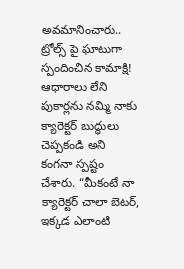అవమానించారు.. ట్రోల్స్ పై ఘాటుగా స్పందించిన కామాక్షి!
ఆధారాలు లేని పుకార్లను నమ్మి నాకు క్యారెక్టర్ బుద్ధులు చెప్పకండి అని కంగనా స్పష్టం చేశారు. “మీకంటే నా క్యారెక్టర్ చాలా బెటర్, ఇక్కడ ఎలాంటి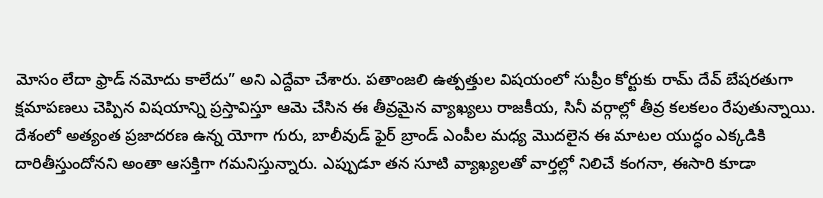మోసం లేదా ఫ్రాడ్ నమోదు కాలేదు” అని ఎద్దేవా చేశారు. పతాంజలి ఉత్పత్తుల విషయంలో సుప్రీం కోర్టుకు రామ్ దేవ్ బేషరతుగా క్షమాపణలు చెప్పిన విషయాన్ని ప్రస్తావిస్తూ ఆమె చేసిన ఈ తీవ్రమైన వ్యాఖ్యలు రాజకీయ, సినీ వర్గాల్లో తీవ్ర కలకలం రేపుతున్నాయి.
దేశంలో అత్యంత ప్రజాదరణ ఉన్న యోగా గురు, బాలీవుడ్ ఫైర్ బ్రాండ్ ఎంపీల మధ్య మొదలైన ఈ మాటల యుద్ధం ఎక్కడికి దారితీస్తుందోనని అంతా ఆసక్తిగా గమనిస్తున్నారు. ఎప్పుడూ తన సూటి వ్యాఖ్యలతో వార్తల్లో నిలిచే కంగనా, ఈసారి కూడా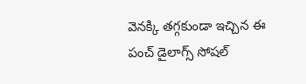వెనక్కి తగ్గకుండా ఇచ్చిన ఈ పంచ్ డైలాగ్స్ సోషల్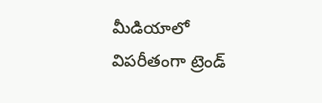మీడియాలో విపరీతంగా ట్రెండ్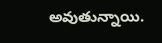అవుతున్నాయి.